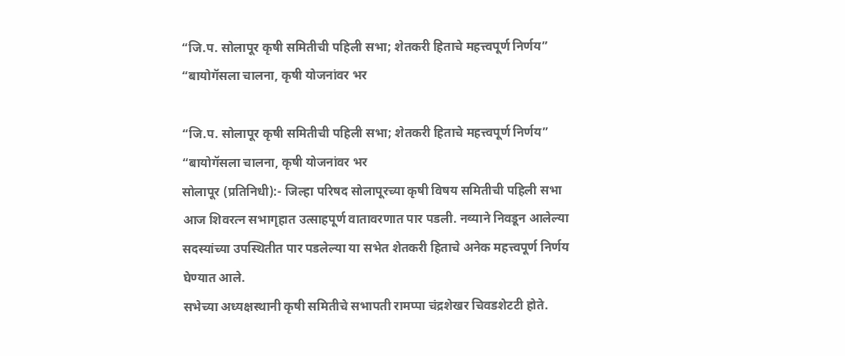“जि.प. सोलापूर कृषी समितीची पहिली सभा; शेतकरी हिताचे महत्त्वपूर्ण निर्णय”
“बायोगॅसला चालना, कृषी योजनांवर भर

“जि.प. सोलापूर कृषी समितीची पहिली सभा; शेतकरी हिताचे महत्त्वपूर्ण निर्णय”
“बायोगॅसला चालना, कृषी योजनांवर भर
सोलापूर (प्रतिनिधी):- जिल्हा परिषद सोलापूरच्या कृषी विषय समितीची पहिली सभा आज शिवरत्न सभागृहात उत्साहपूर्ण वातावरणात पार पडली. नव्याने निवडून आलेल्या सदस्यांच्या उपस्थितीत पार पडलेल्या या सभेत शेतकरी हिताचे अनेक महत्त्वपूर्ण निर्णय घेण्यात आले.
सभेच्या अध्यक्षस्थानी कृषी समितीचे सभापती रामप्पा चंद्रशेखर चिवडशेटटी होते.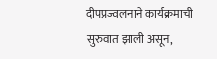दीपप्रज्वलनाने कार्यक्रमाची सुरुवात झाली असून,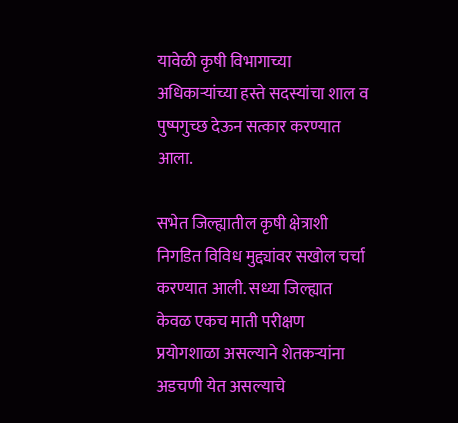यावेळी कृषी विभागाच्या अधिकाऱ्यांच्या हस्ते सदस्यांचा शाल व पुष्पगुच्छ देऊन सत्कार करण्यात आला.

सभेत जिल्ह्यातील कृषी क्षेत्राशी निगडित विविध मुद्द्यांवर सखोल चर्चा करण्यात आली. सध्या जिल्ह्यात केवळ एकच माती परीक्षण प्रयोगशाळा असल्याने शेतकऱ्यांना अडचणी येत असल्याचे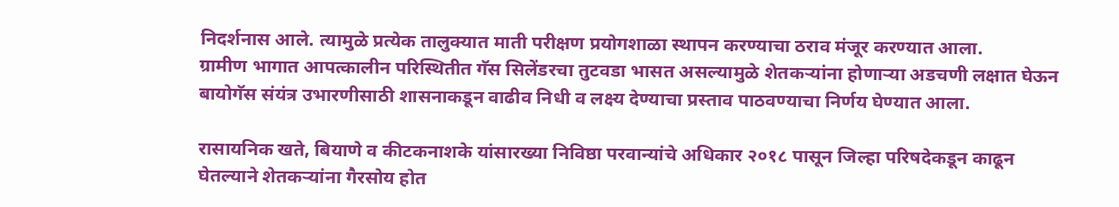निदर्शनास आले. त्यामुळे प्रत्येक तालुक्यात माती परीक्षण प्रयोगशाळा स्थापन करण्याचा ठराव मंजूर करण्यात आला.
ग्रामीण भागात आपत्कालीन परिस्थितीत गॅस सिलेंडरचा तुटवडा भासत असल्यामुळे शेतकऱ्यांना होणाऱ्या अडचणी लक्षात घेऊन बायोगॅस संयंत्र उभारणीसाठी शासनाकडून वाढीव निधी व लक्ष्य देण्याचा प्रस्ताव पाठवण्याचा निर्णय घेण्यात आला.

रासायनिक खते, बियाणे व कीटकनाशके यांसारख्या निविष्ठा परवान्यांचे अधिकार २०१८ पासून जिल्हा परिषदेकडून काढून घेतल्याने शेतकऱ्यांना गैरसोय होत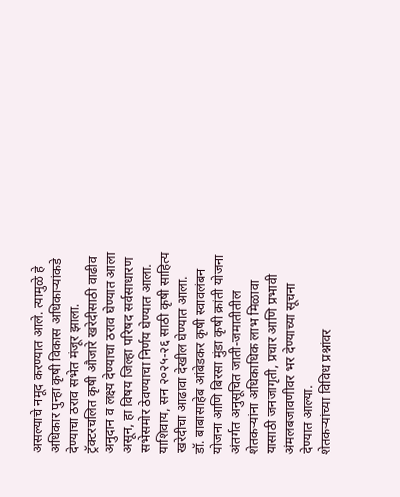असल्याचे नमूद करण्यात आले. त्यामुळे हे अधिकार पुन्हा कृषी विकास अधिकाऱ्यांकडे देण्याचा ठराव सभेत मंजूर झाला.
ट्रॅक्टरचलित कृषी औजारे खरेदीसाठी वाढीव अनुदान व लक्ष्य देण्याचा ठराव घेण्यात आला असून, हा विषय जिल्हा परिषद सर्वसाधारण सभेसमोर ठेवण्याचा निर्णय घेण्यात आला. याशिवाय, सन २०२५-२६ साठी कृषी साहित्य खरेदीचा आढावा देखील घेण्यात आला.
डॉ. बाबासाहेब आंबेडकर कृषी स्वावलंबन योजना आणि बिरसा मुंडा कृषी क्रांती योजना अंतर्गत अनुसूचित जाती-जमातीतील शेतकऱ्यांना अधिकाधिक लाभ मिळावा यासाठी जनजागृती, प्रचार आणि प्रभावी अंमलबजावणीवर भर देण्याच्या सूचना देण्यात आल्या.
शेतकऱ्यांच्या विविध प्रश्नांवर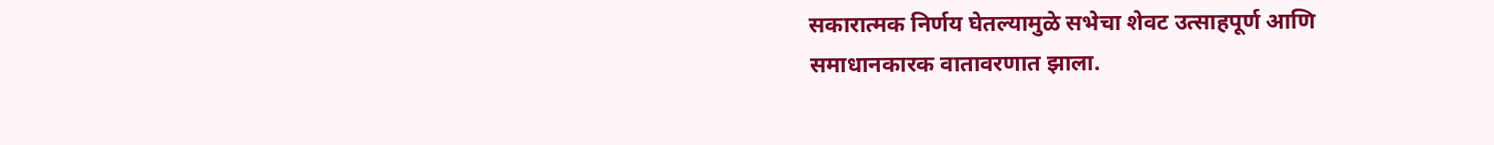सकारात्मक निर्णय घेतल्यामुळे सभेचा शेवट उत्साहपूर्ण आणि समाधानकारक वातावरणात झाला.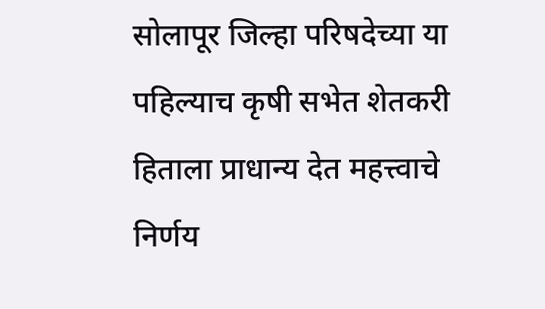सोलापूर जिल्हा परिषदेच्या या पहिल्याच कृषी सभेत शेतकरी हिताला प्राधान्य देत महत्त्वाचे निर्णय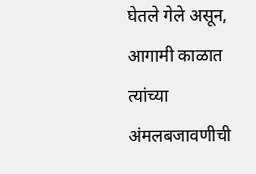घेतले गेले असून, आगामी काळात त्यांच्या अंमलबजावणीची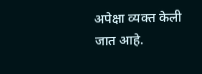अपेक्षा व्यक्त केली जात आहे.